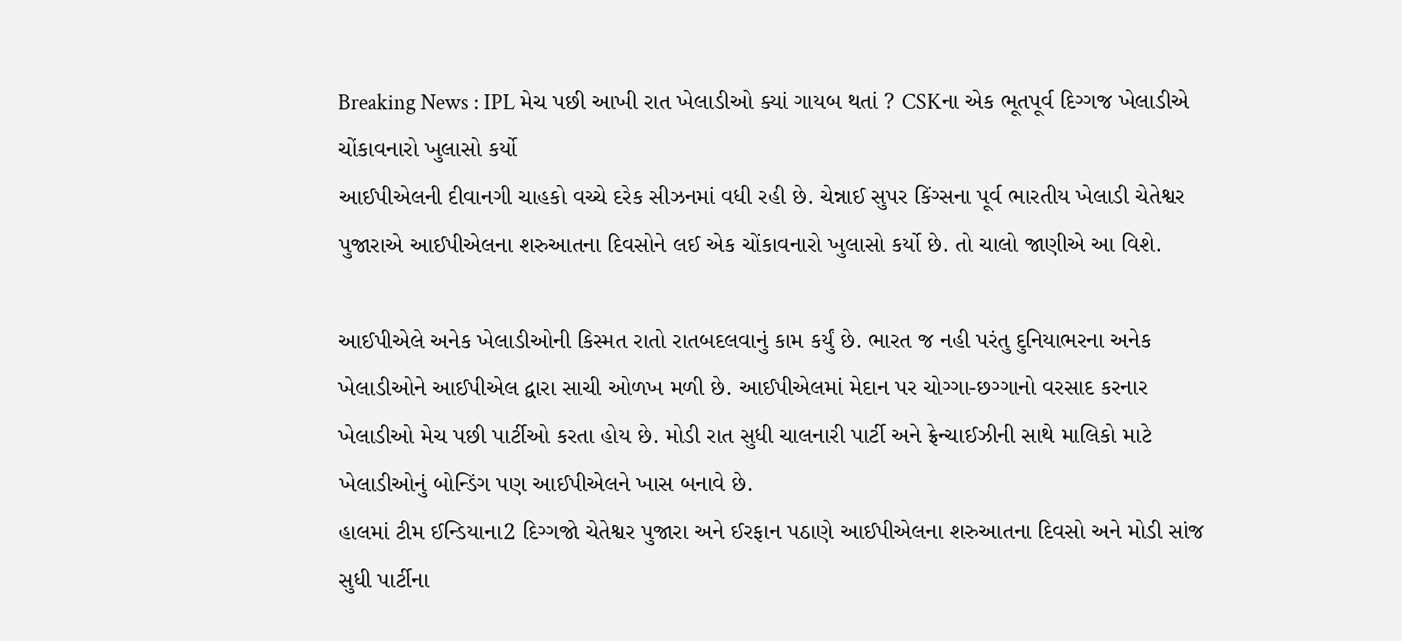Breaking News : IPL મેચ પછી આખી રાત ખેલાડીઓ ક્યાં ગાયબ થતાં ? CSKના એક ભૂતપૂર્વ દિગ્ગજ ખેલાડીએ ચોંકાવનારો ખુલાસો કર્યો
આઈપીએલની દીવાનગી ચાહકો વચ્ચે દરેક સીઝનમાં વધી રહી છે. ચેન્નાઈ સુપર કિંગ્સના પૂર્વ ભારતીય ખેલાડી ચેતેશ્વર પુજારાએ આઈપીએલના શરુઆતના દિવસોને લઈ એક ચોંકાવનારો ખુલાસો કર્યો છે. તો ચાલો જાણીએ આ વિશે.

આઈપીએલે અનેક ખેલાડીઓની કિસ્મત રાતો રાતબદલવાનું કામ કર્યું છે. ભારત જ નહી પરંતુ દુનિયાભરના અનેક ખેલાડીઓને આઈપીએલ દ્વારા સાચી ઓળખ મળી છે. આઈપીએલમાં મેદાન પર ચોગ્ગા-છગ્ગાનો વરસાદ કરનાર ખેલાડીઓ મેચ પછી પાર્ટીઓ કરતા હોય છે. મોડી રાત સુધી ચાલનારી પાર્ટી અને ફ્રેન્ચાઈઝીની સાથે માલિકો માટે ખેલાડીઓનું બોન્ડિંગ પણ આઈપીએલને ખાસ બનાવે છે.
હાલમાં ટીમ ઈન્ડિયાના2 દિગ્ગજો ચેતેશ્વર પુજારા અને ઈરફાન પઠાણે આઈપીએલના શરુઆતના દિવસો અને મોડી સાંજ સુધી પાર્ટીના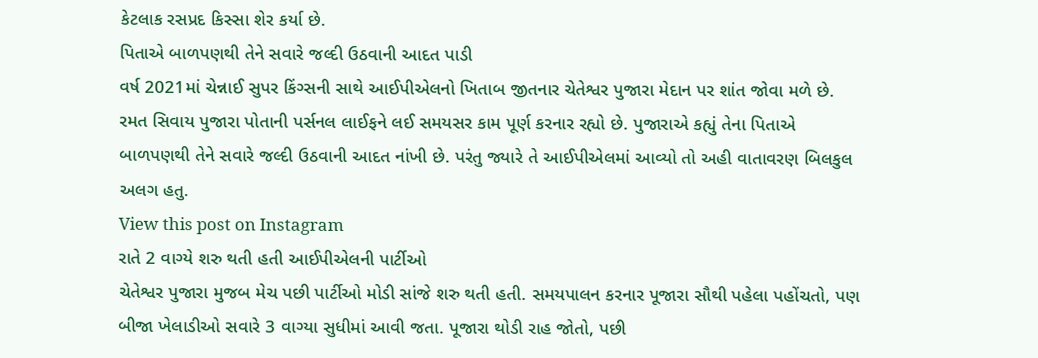કેટલાક રસપ્રદ કિસ્સા શેર કર્યા છે.
પિતાએ બાળપણથી તેને સવારે જલ્દી ઉઠવાની આદત પાડી
વર્ષ 2021માં ચેન્નાઈ સુપર કિંગ્સની સાથે આઈપીએલનો ખિતાબ જીતનાર ચેતેશ્વર પુજારા મેદાન પર શાંત જોવા મળે છે. રમત સિવાય પુજારા પોતાની પર્સનલ લાઈફને લઈ સમયસર કામ પૂર્ણ કરનાર રહ્યો છે. પુજારાએ કહ્યું તેના પિતાએ બાળપણથી તેને સવારે જલ્દી ઉઠવાની આદત નાંખી છે. પરંતુ જ્યારે તે આઈપીએલમાં આવ્યો તો અહી વાતાવરણ બિલકુલ અલગ હતુ.
View this post on Instagram
રાતે 2 વાગ્યે શરુ થતી હતી આઈપીએલની પાર્ટીઓ
ચેતેશ્વર પુજારા મુજબ મેચ પછી પાર્ટીઓ મોડી સાંજે શરુ થતી હતી. સમયપાલન કરનાર પૂજારા સૌથી પહેલા પહોંચતો, પણ બીજા ખેલાડીઓ સવારે 3 વાગ્યા સુધીમાં આવી જતા. પૂજારા થોડી રાહ જોતો, પછી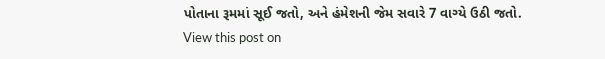પોતાના રૂમમાં સૂઈ જતો, અને હંમેશની જેમ સવારે 7 વાગ્યે ઉઠી જતો.
View this post on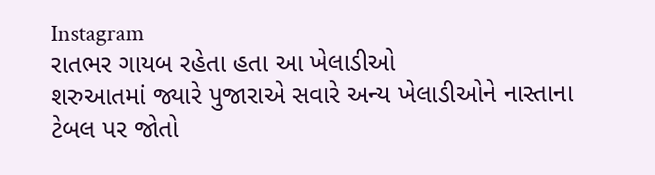Instagram
રાતભર ગાયબ રહેતા હતા આ ખેલાડીઓ
શરુઆતમાં જ્યારે પુજારાએ સવારે અન્ય ખેલાડીઓને નાસ્તાના ટેબલ પર જોતો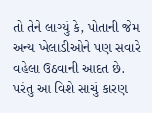તો તેને લાગ્યું કે, પોતાની જેમ અન્ય ખેલાડીઓને પણ સવારે વહેલા ઉઠવાની આદત છે. પરંતુ આ વિશે સાચું કારણ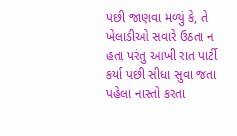પછી જાણવા મળ્યું કે, તે ખેલાડીઓ સવારે ઉઠતા ન હતા પરંતુ આખી રાત પાર્ટી કર્યા પછી સીધા સુવા જતા પહેલા નાસ્તો કરતા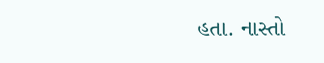હતા. નાસ્તો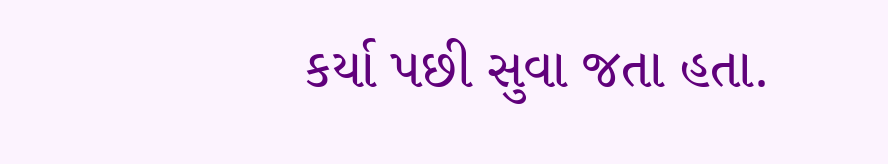કર્યા પછી સુવા જતા હતા.